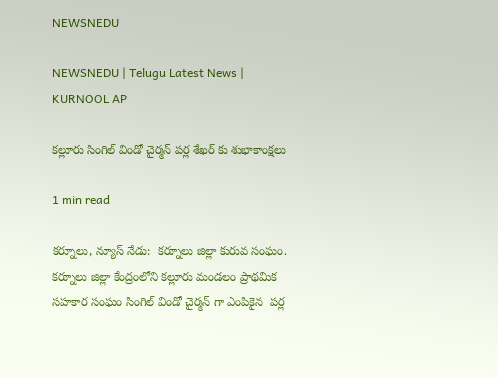NEWSNEDU

NEWSNEDU | Telugu Latest News | KURNOOL AP

కల్లూరు సింగిల్ విండో చైర్మన్ పర్ల శేఖర్ కు శుభాకాంక్షలు

1 min read

కర్నూలు, న్యూస్ నేడు:  కర్నూలు జిల్లా కురువ సంఘం. కర్నూలు జిల్లా కేంద్రంలోని కల్లూరు మండలం ప్రాథమిక సహకార సంఘం సింగిల్ విండో చైర్మన్ గా ఎంపికైన  పర్ల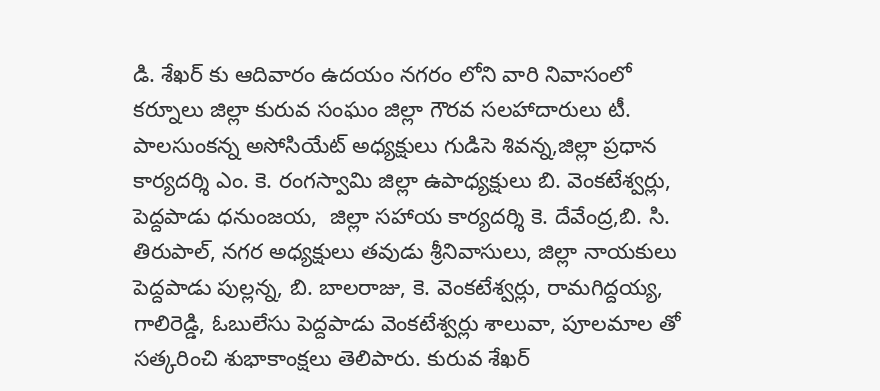డి. శేఖర్ కు ఆదివారం ఉదయం నగరం లోని వారి నివాసంలో కర్నూలు జిల్లా కురువ సంఘం జిల్లా గౌరవ సలహాదారులు టీ. పాలసుంకన్న అసోసియేట్ అధ్యక్షులు గుడిసె శివన్న,జిల్లా ప్రధాన కార్యదర్శి ఎం. కె. రంగస్వామి జిల్లా ఉపాధ్యక్షులు బి. వెంకటేశ్వర్లు, పెద్దపాడు ధనుంజయ,  జిల్లా సహాయ కార్యదర్శి కె. దేవేంద్ర,బి. సి. తిరుపాల్, నగర అధ్యక్షులు తవుడు శ్రీనివాసులు, జిల్లా నాయకులు పెద్దపాడు పుల్లన్న, బి. బాలరాజు, కె. వెంకటేశ్వర్లు, రామగిద్దయ్య, గాలిరెడ్డి, ఓబులేసు పెద్దపాడు వెంకటేశ్వర్లు శాలువా, పూలమాల తో సత్కరించి శుభాకాంక్షలు తెలిపారు. కురువ శేఖర్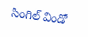సింగిల్ విండో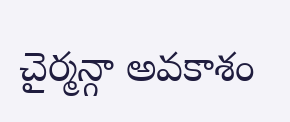చైర్మన్గా అవకాశం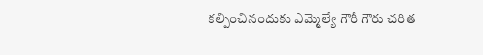కల్పించినందుకు ఎమ్మెల్యే గౌరీ గౌరు చరిత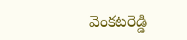వెంకటరెడ్డి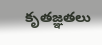కృతజ్ఞతలు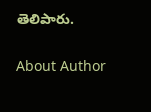తెలిపారు.

About Author